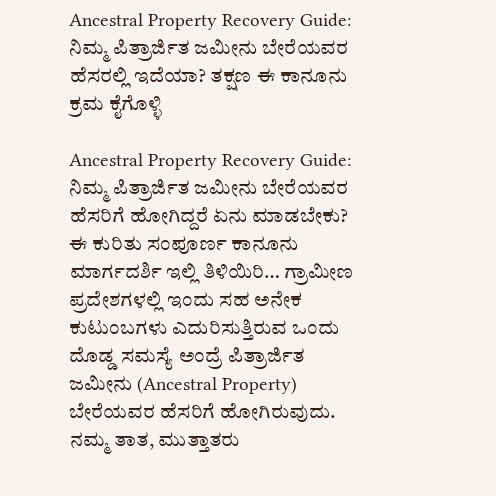Ancestral Property Recovery Guide: ನಿಮ್ಮ ಪಿತ್ರಾರ್ಜಿತ ಜಮೀನು ಬೇರೆಯವರ ಹೆಸರಲ್ಲಿ ಇದೆಯಾ? ತಕ್ಷಣ ಈ ಕಾನೂನು ಕ್ರಮ ಕೈಗೊಳ್ಳಿ

Ancestral Property Recovery Guide: ನಿಮ್ಮ ಪಿತ್ರಾರ್ಜಿತ ಜಮೀನು ಬೇರೆಯವರ ಹೆಸರಿಗೆ ಹೋಗಿದ್ದರೆ ಏನು ಮಾಡಬೇಕು? ಈ ಕುರಿತು ಸಂಪೂರ್ಣ ಕಾನೂನು ಮಾರ್ಗದರ್ಶಿ ಇಲ್ಲಿ ತಿಳಿಯಿರಿ… ಗ್ರಾಮೀಣ ಪ್ರದೇಶಗಳಲ್ಲಿ ಇಂದು ಸಹ ಅನೇಕ ಕುಟುಂಬಗಳು ಎದುರಿಸುತ್ತಿರುವ ಒಂದು ದೊಡ್ಡ ಸಮಸ್ಯೆ ಅಂದ್ರೆ ಪಿತ್ರಾರ್ಜಿತ ಜಮೀನು (Ancestral Property) ಬೇರೆಯವರ ಹೆಸರಿಗೆ ಹೋಗಿರುವುದು. ನಮ್ಮ ತಾತ, ಮುತ್ತಾತರು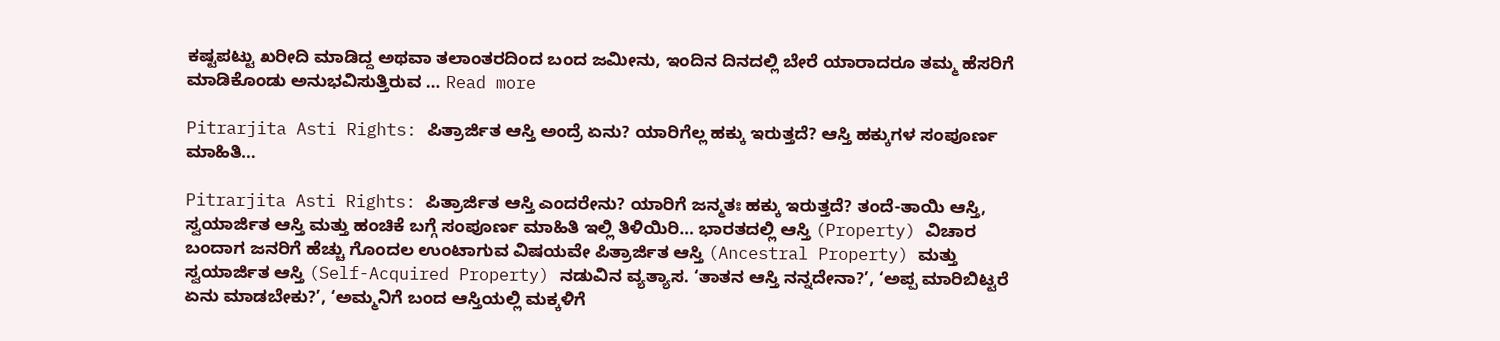ಕಷ್ಟಪಟ್ಟು ಖರೀದಿ ಮಾಡಿದ್ದ ಅಥವಾ ತಲಾಂತರದಿಂದ ಬಂದ ಜಮೀನು, ಇಂದಿನ ದಿನದಲ್ಲಿ ಬೇರೆ ಯಾರಾದರೂ ತಮ್ಮ ಹೆಸರಿಗೆ ಮಾಡಿಕೊಂಡು ಅನುಭವಿಸುತ್ತಿರುವ … Read more

Pitrarjita Asti Rights: ಪಿತ್ರಾರ್ಜಿತ ಆಸ್ತಿ ಅಂದ್ರೆ ಏನು? ಯಾರಿಗೆಲ್ಲ ಹಕ್ಕು ಇರುತ್ತದೆ? ಆಸ್ತಿ ಹಕ್ಕುಗಳ ಸಂಪೂರ್ಣ ಮಾಹಿತಿ…

Pitrarjita Asti Rights: ಪಿತ್ರಾರ್ಜಿತ ಆಸ್ತಿ ಎಂದರೇನು? ಯಾರಿಗೆ ಜನ್ಮತಃ ಹಕ್ಕು ಇರುತ್ತದೆ? ತಂದೆ-ತಾಯಿ ಆಸ್ತಿ, ಸ್ವಯಾರ್ಜಿತ ಆಸ್ತಿ ಮತ್ತು ಹಂಚಿಕೆ ಬಗ್ಗೆ ಸಂಪೂರ್ಣ ಮಾಹಿತಿ ಇಲ್ಲಿ ತಿಳಿಯಿರಿ… ಭಾರತದಲ್ಲಿ ಆಸ್ತಿ (Property) ವಿಚಾರ ಬಂದಾಗ ಜನರಿಗೆ ಹೆಚ್ಚು ಗೊಂದಲ ಉಂಟಾಗುವ ವಿಷಯವೇ ಪಿತ್ರಾರ್ಜಿತ ಆಸ್ತಿ (Ancestral Property) ಮತ್ತು ಸ್ವಯಾರ್ಜಿತ ಆಸ್ತಿ (Self-Acquired Property) ನಡುವಿನ ವ್ಯತ್ಯಾಸ. ‘ತಾತನ ಆಸ್ತಿ ನನ್ನದೇನಾ?’, ‘ಅಪ್ಪ ಮಾರಿಬಿಟ್ಟರೆ ಏನು ಮಾಡಬೇಕು?’, ‘ಅಮ್ಮನಿಗೆ ಬಂದ ಆಸ್ತಿಯಲ್ಲಿ ಮಕ್ಕಳಿಗೆ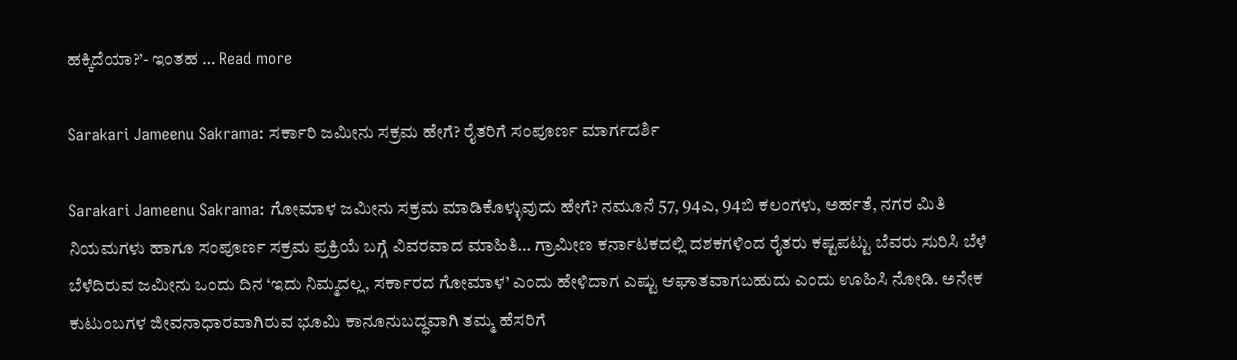ಹಕ್ಕಿದೆಯಾ?’- ಇಂತಹ … Read more

Sarakari Jameenu Sakrama: ಸರ್ಕಾರಿ ಜಮೀನು ಸಕ್ರಮ ಹೇಗೆ? ರೈತರಿಗೆ ಸಂಪೂರ್ಣ ಮಾರ್ಗದರ್ಶಿ

Sarakari Jameenu Sakrama: ಗೋಮಾಳ ಜಮೀನು ಸಕ್ರಮ ಮಾಡಿಕೊಳ್ಳುವುದು ಹೇಗೆ? ನಮೂನೆ 57, 94ಎ, 94ಬಿ ಕಲಂಗಳು, ಅರ್ಹತೆ, ನಗರ ಮಿತಿ ನಿಯಮಗಳು ಹಾಗೂ ಸಂಪೂರ್ಣ ಸಕ್ರಮ ಪ್ರಕ್ರಿಯೆ ಬಗ್ಗೆ ವಿವರವಾದ ಮಾಹಿತಿ… ಗ್ರಾಮೀಣ ಕರ್ನಾಟಕದಲ್ಲಿ ದಶಕಗಳಿಂದ ರೈತರು ಕಷ್ಟಪಟ್ಟು ಬೆವರು ಸುರಿಸಿ ಬೆಳೆ ಬೆಳೆದಿರುವ ಜಮೀನು ಒಂದು ದಿನ ‘ಇದು ನಿಮ್ಮದಲ್ಲ, ಸರ್ಕಾರದ ಗೋಮಾಳ’ ಎಂದು ಹೇಳಿದಾಗ ಎಷ್ಟು ಆಘಾತವಾಗಬಹುದು ಎಂದು ಊಹಿಸಿ ನೋಡಿ. ಅನೇಕ ಕುಟುಂಬಗಳ ಜೀವನಾಧಾರವಾಗಿರುವ ಭೂಮಿ ಕಾನೂನುಬದ್ಧವಾಗಿ ತಮ್ಮ ಹೆಸರಿಗೆ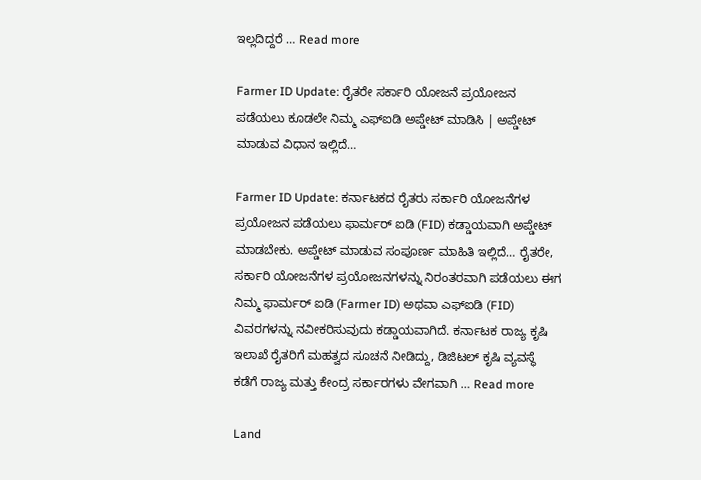ಇಲ್ಲದಿದ್ದರೆ … Read more

Farmer ID Update: ರೈತರೇ ಸರ್ಕಾರಿ ಯೋಜನೆ ಪ್ರಯೋಜನ ಪಡೆಯಲು ಕೂಡಲೇ ನಿಮ್ಮ ಎಫ್‌ಐಡಿ ಅಪ್ಡೇಟ್ ಮಾಡಿಸಿ | ಅಪ್ಡೇಟ್ ಮಾಡುವ ವಿಧಾನ ಇಲ್ಲಿದೆ…

Farmer ID Update: ಕರ್ನಾಟಕದ ರೈತರು ಸರ್ಕಾರಿ ಯೋಜನೆಗಳ ಪ್ರಯೋಜನ ಪಡೆಯಲು ಫಾರ್ಮರ್ ಐಡಿ (FID) ಕಡ್ಡಾಯವಾಗಿ ಅಪ್ಡೇಟ್ ಮಾಡಬೇಕು. ಅಪ್ಡೇಟ್ ಮಾಡುವ ಸಂಪೂರ್ಣ ಮಾಹಿತಿ ಇಲ್ಲಿದೆ… ರೈತರೇ, ಸರ್ಕಾರಿ ಯೋಜನೆಗಳ ಪ್ರಯೋಜನಗಳನ್ನು ನಿರಂತರವಾಗಿ ಪಡೆಯಲು ಈಗ ನಿಮ್ಮ ಫಾರ್ಮರ್ ಐಡಿ (Farmer ID) ಅಥವಾ ಎಫ್‌ಐಡಿ (FID) ವಿವರಗಳನ್ನು ನವೀಕರಿಸುವುದು ಕಡ್ಡಾಯವಾಗಿದೆ. ಕರ್ನಾಟಕ ರಾಜ್ಯ ಕೃಷಿ ಇಲಾಖೆ ರೈತರಿಗೆ ಮಹತ್ವದ ಸೂಚನೆ ನೀಡಿದ್ದು, ಡಿಜಿಟಲ್ ಕೃಷಿ ವ್ಯವಸ್ಥೆ ಕಡೆಗೆ ರಾಜ್ಯ ಮತ್ತು ಕೇಂದ್ರ ಸರ್ಕಾರಗಳು ವೇಗವಾಗಿ … Read more

Land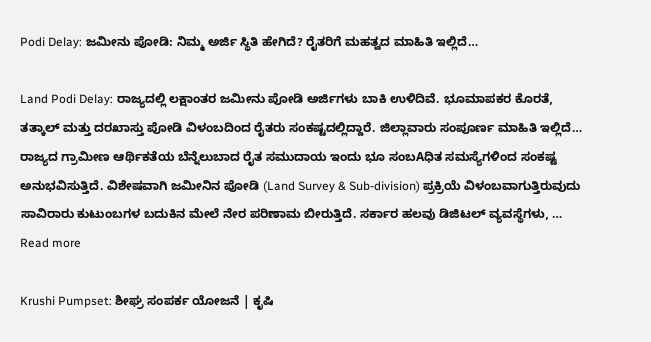Podi Delay: ಜಮೀನು ಪೋಡಿ: ನಿಮ್ಮ ಅರ್ಜಿ ಸ್ಥಿತಿ ಹೇಗಿದೆ? ರೈತರಿಗೆ ಮಹತ್ವದ ಮಾಹಿತಿ ಇಲ್ಲಿದೆ…

Land Podi Delay: ರಾಜ್ಯದಲ್ಲಿ ಲಕ್ಷಾಂತರ ಜಮೀನು ಪೋಡಿ ಅರ್ಜಿಗಳು ಬಾಕಿ ಉಳಿದಿವೆ. ಭೂಮಾಪಕರ ಕೊರತೆ, ತತ್ಕಾಲ್ ಮತ್ತು ದರಖಾಸ್ತು ಪೋಡಿ ವಿಳಂಬದಿಂದ ರೈತರು ಸಂಕಷ್ಟದಲ್ಲಿದ್ದಾರೆ. ಜಿಲ್ಲಾವಾರು ಸಂಪೂರ್ಣ ಮಾಹಿತಿ ಇಲ್ಲಿದೆ… ರಾಜ್ಯದ ಗ್ರಾಮೀಣ ಆರ್ಥಿಕತೆಯ ಬೆನ್ನೆಲುಬಾದ ರೈತ ಸಮುದಾಯ ಇಂದು ಭೂ ಸಂಬAಧಿತ ಸಮಸ್ಯೆಗಳಿಂದ ಸಂಕಷ್ಟ ಅನುಭವಿಸುತ್ತಿದೆ. ವಿಶೇಷವಾಗಿ ಜಮೀನಿನ ಪೋಡಿ (Land Survey & Sub-division) ಪ್ರಕ್ರಿಯೆ ವಿಳಂಬವಾಗುತ್ತಿರುವುದು ಸಾವಿರಾರು ಕುಟುಂಬಗಳ ಬದುಕಿನ ಮೇಲೆ ನೇರ ಪರಿಣಾಮ ಬೀರುತ್ತಿದೆ. ಸರ್ಕಾರ ಹಲವು ಡಿಜಿಟಲ್ ವ್ಯವಸ್ಥೆಗಳು, … Read more

Krushi Pumpset: ಶೀಘ್ರ ಸಂಪರ್ಕ ಯೋಜನೆ | ಕೃಷಿ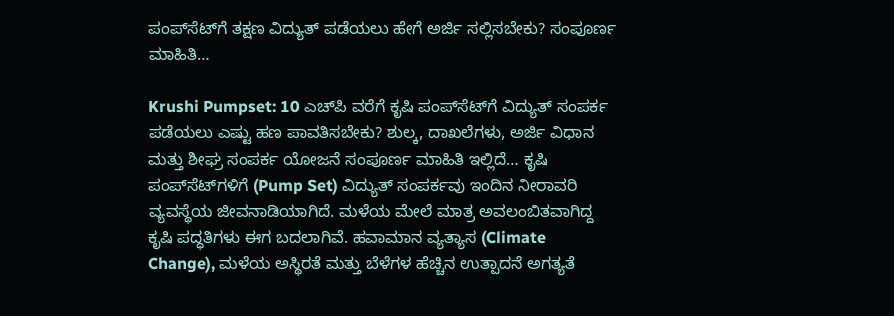ಪಂಪ್‌ಸೆಟ್‌ಗೆ ತಕ್ಷಣ ವಿದ್ಯುತ್ ಪಡೆಯಲು ಹೇಗೆ ಅರ್ಜಿ ಸಲ್ಲಿಸಬೇಕು? ಸಂಪೂರ್ಣ ಮಾಹಿತಿ…

Krushi Pumpset: 10 ಎಚ್‌ಪಿ ವರೆಗೆ ಕೃಷಿ ಪಂಪ್‌ಸೆಟ್‌ಗೆ ವಿದ್ಯುತ್ ಸಂಪರ್ಕ ಪಡೆಯಲು ಎಷ್ಟು ಹಣ ಪಾವತಿಸಬೇಕು? ಶುಲ್ಕ, ದಾಖಲೆಗಳು, ಅರ್ಜಿ ವಿಧಾನ ಮತ್ತು ಶೀಘ್ರ ಸಂಪರ್ಕ ಯೋಜನೆ ಸಂಪೂರ್ಣ ಮಾಹಿತಿ ಇಲ್ಲಿದೆ… ಕೃಷಿ ಪಂಪ್‌ಸೆಟ್‌ಗಳಿಗೆ (Pump Set) ವಿದ್ಯುತ್ ಸಂಪರ್ಕವು ಇಂದಿನ ನೀರಾವರಿ ವ್ಯವಸ್ಥೆಯ ಜೀವನಾಡಿಯಾಗಿದೆ. ಮಳೆಯ ಮೇಲೆ ಮಾತ್ರ ಅವಲಂಬಿತವಾಗಿದ್ದ ಕೃಷಿ ಪದ್ಧತಿಗಳು ಈಗ ಬದಲಾಗಿವೆ. ಹವಾಮಾನ ವ್ಯತ್ಯಾಸ (Climate Change), ಮಳೆಯ ಅಸ್ಥಿರತೆ ಮತ್ತು ಬೆಳೆಗಳ ಹೆಚ್ಚಿನ ಉತ್ಪಾದನೆ ಅಗತ್ಯತೆ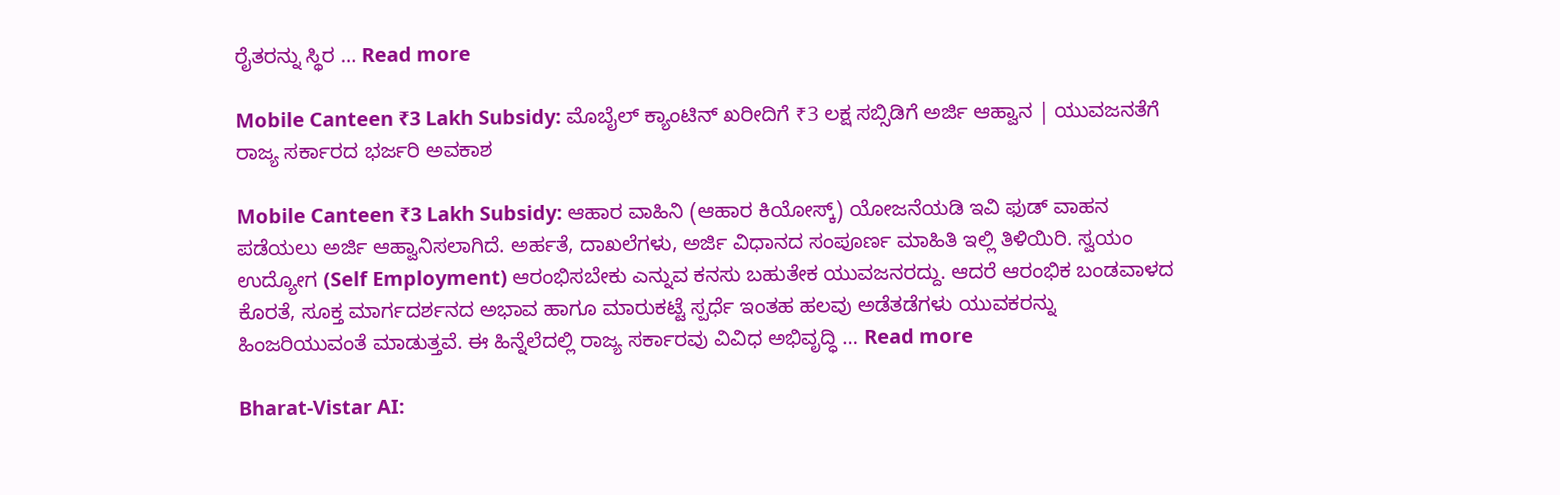ರೈತರನ್ನು ಸ್ಥಿರ … Read more

Mobile Canteen ₹3 Lakh Subsidy: ಮೊಬೈಲ್ ಕ್ಯಾಂಟಿನ್ ಖರೀದಿಗೆ ₹3 ಲಕ್ಷ ಸಬ್ಸಿಡಿಗೆ ಅರ್ಜಿ ಆಹ್ವಾನ | ಯುವಜನತೆಗೆ ರಾಜ್ಯ ಸರ್ಕಾರದ ಭರ್ಜರಿ ಅವಕಾಶ

Mobile Canteen ₹3 Lakh Subsidy: ಆಹಾರ ವಾಹಿನಿ (ಆಹಾರ ಕಿಯೋಸ್ಕ್) ಯೋಜನೆಯಡಿ ಇವಿ ಫುಡ್ ವಾಹನ ಪಡೆಯಲು ಅರ್ಜಿ ಆಹ್ವಾನಿಸಲಾಗಿದೆ. ಅರ್ಹತೆ, ದಾಖಲೆಗಳು, ಅರ್ಜಿ ವಿಧಾನದ ಸಂಪೂರ್ಣ ಮಾಹಿತಿ ಇಲ್ಲಿ ತಿಳಿಯಿರಿ. ಸ್ವಯಂ ಉದ್ಯೋಗ (Self Employment) ಆರಂಭಿಸಬೇಕು ಎನ್ನುವ ಕನಸು ಬಹುತೇಕ ಯುವಜನರದ್ದು. ಆದರೆ ಆರಂಭಿಕ ಬಂಡವಾಳದ ಕೊರತೆ, ಸೂಕ್ತ ಮಾರ್ಗದರ್ಶನದ ಅಭಾವ ಹಾಗೂ ಮಾರುಕಟ್ಟೆ ಸ್ಪರ್ಧೆ ಇಂತಹ ಹಲವು ಅಡೆತಡೆಗಳು ಯುವಕರನ್ನು ಹಿಂಜರಿಯುವಂತೆ ಮಾಡುತ್ತವೆ. ಈ ಹಿನ್ನೆಲೆದಲ್ಲಿ ರಾಜ್ಯ ಸರ್ಕಾರವು ವಿವಿಧ ಅಭಿವೃದ್ಧಿ … Read more

Bharat-Vistar AI: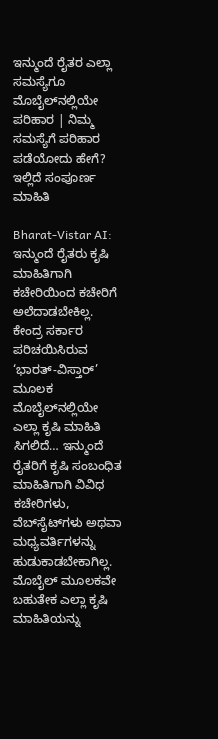ಇನ್ಮುಂದೆ ರೈತರ ಎಲ್ಲಾ ಸಮಸ್ಯೆಗೂ ಮೊಬೈಲ್‌ನಲ್ಲಿಯೇ ಪರಿಹಾರ | ನಿಮ್ಮ ಸಮಸ್ಯೆಗೆ ಪರಿಹಾರ ಪಡೆಯೋದು ಹೇಗೆ? ಇಲ್ಲಿದೆ ಸಂಪೂರ್ಣ ಮಾಹಿತಿ

Bharat-Vistar AI: ಇನ್ಮುಂದೆ ರೈತರು ಕೃಷಿ ಮಾಹಿತಿಗಾಗಿ ಕಚೇರಿಯಿಂದ ಕಚೇರಿಗೆ ಅಲೆದಾಡಬೇಕಿಲ್ಲ. ಕೇಂದ್ರ ಸರ್ಕಾರ ಪರಿಚಯಿಸಿರುವ ‘ಭಾರತ್-ವಿಸ್ತಾರ್’ ಮೂಲಕ ಮೊಬೈಲ್‌ನಲ್ಲಿಯೇ ಎಲ್ಲಾ ಕೃಷಿ ಮಾಹಿತಿ ಸಿಗಲಿದೆ… ಇನ್ಮುಂದೆ ರೈತರಿಗೆ ಕೃಷಿ ಸಂಬಂಧಿತ ಮಾಹಿತಿಗಾಗಿ ವಿವಿಧ ಕಚೇರಿಗಳು, ವೆಬ್‌ಸೈಟ್‌ಗಳು ಅಥವಾ ಮಧ್ಯವರ್ತಿಗಳನ್ನು ಹುಡುಕಾಡಬೇಕಾಗಿಲ್ಲ. ಮೊಬೈಲ್ ಮೂಲಕವೇ ಬಹುತೇಕ ಎಲ್ಲಾ ಕೃಷಿ ಮಾಹಿತಿಯನ್ನು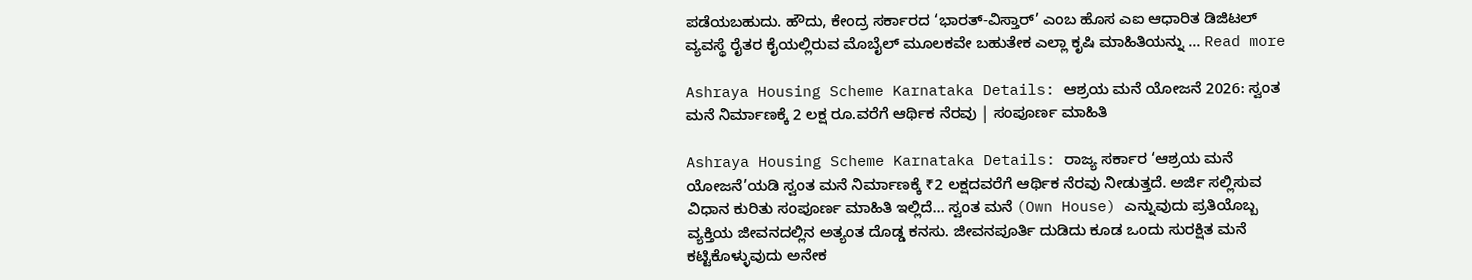ಪಡೆಯಬಹುದು. ಹೌದು, ಕೇಂದ್ರ ಸರ್ಕಾರದ ‘ಭಾರತ್-ವಿಸ್ತಾರ್’ ಎಂಬ ಹೊಸ ಎಐ ಆಧಾರಿತ ಡಿಜಿಟಲ್ ವ್ಯವಸ್ಥೆ ರೈತರ ಕೈಯಲ್ಲಿರುವ ಮೊಬೈಲ್ ಮೂಲಕವೇ ಬಹುತೇಕ ಎಲ್ಲಾ ಕೃಷಿ ಮಾಹಿತಿಯನ್ನು … Read more

Ashraya Housing Scheme Karnataka Details: ಆಶ್ರಯ ಮನೆ ಯೋಜನೆ 2026: ಸ್ವಂತ ಮನೆ ನಿರ್ಮಾಣಕ್ಕೆ 2 ಲಕ್ಷ ರೂ.ವರೆಗೆ ಆರ್ಥಿಕ ನೆರವು | ಸಂಪೂರ್ಣ ಮಾಹಿತಿ

Ashraya Housing Scheme Karnataka Details: ರಾಜ್ಯ ಸರ್ಕಾರ ‘ಆಶ್ರಯ ಮನೆ ಯೋಜನೆ’ಯಡಿ ಸ್ವಂತ ಮನೆ ನಿರ್ಮಾಣಕ್ಕೆ ₹2 ಲಕ್ಷದವರೆಗೆ ಆರ್ಥಿಕ ನೆರವು ನೀಡುತ್ತದೆ. ಅರ್ಜಿ ಸಲ್ಲಿಸುವ ವಿಧಾನ ಕುರಿತು ಸಂಪೂರ್ಣ ಮಾಹಿತಿ ಇಲ್ಲಿದೆ… ಸ್ವಂತ ಮನೆ (Own House) ಎನ್ನುವುದು ಪ್ರತಿಯೊಬ್ಬ ವ್ಯಕ್ತಿಯ ಜೀವನದಲ್ಲಿನ ಅತ್ಯಂತ ದೊಡ್ಡ ಕನಸು. ಜೀವನಪೂರ್ತಿ ದುಡಿದು ಕೂಡ ಒಂದು ಸುರಕ್ಷಿತ ಮನೆ ಕಟ್ಟಿಕೊಳ್ಳುವುದು ಅನೇಕ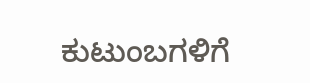ಕುಟುಂಬಗಳಿಗೆ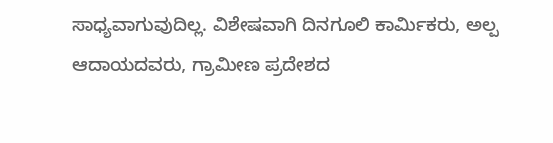ಸಾಧ್ಯವಾಗುವುದಿಲ್ಲ. ವಿಶೇಷವಾಗಿ ದಿನಗೂಲಿ ಕಾರ್ಮಿಕರು, ಅಲ್ಪ ಆದಾಯದವರು, ಗ್ರಾಮೀಣ ಪ್ರದೇಶದ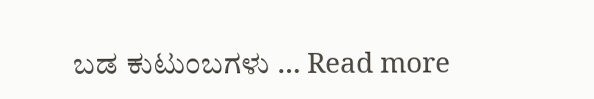ಬಡ ಕುಟುಂಬಗಳು … Read more